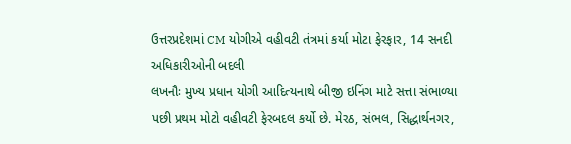ઉત્તરપ્રદેશમાં CM યોગીએ વહીવટી તંત્રમાં કર્યા મોટા ફેરફાર, 14 સનદી અધિકારીઓની બદલી
લખનૌઃ મુખ્ય પ્રધાન યોગી આદિત્યનાથે બીજી ઇનિંગ માટે સત્તા સંભાળ્યા પછી પ્રથમ મોટો વહીવટી ફેરબદલ કર્યો છે. મેરઠ, સંભલ, સિદ્ધાર્થનગર,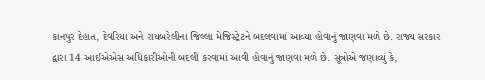કાનપુર દેહાત, દેવરિયા અને રાયબરેલીના જિલ્લા મેજિસ્ટ્રેટને બદલવામાં આવ્યા હોવાનું જાણવા મળે છે. રાજ્ય સરકાર દ્વારા 14 આઈએએસ અધિકારીઓની બદલી કરવામાં આવી હોવાનું જાણવા મળે છે. સૂત્રોએ જણાવ્યું કે,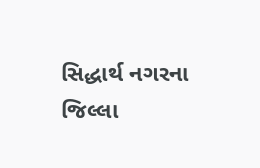સિદ્ધાર્થ નગરના જિલ્લા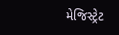મેજિસ્ટ્રેટ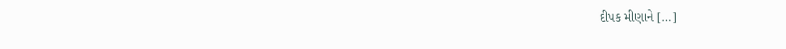દીપક મીણાને […]